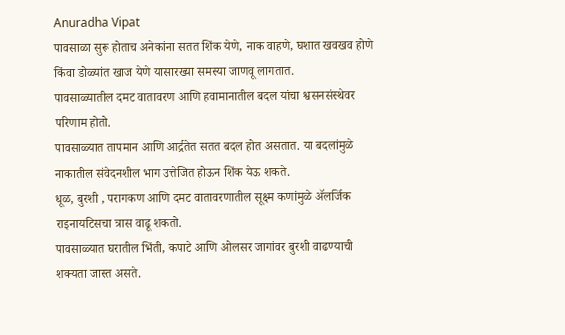Anuradha Vipat
पावसाळा सुरू होताच अनेकांना सतत शिंक येणे, नाक वाहणे, घशात खवखव होणे किंवा डोळ्यांत खाज येणे यासारख्या समस्या जाणवू लागतात.
पावसाळ्यातील दमट वातावरण आणि हवामानातील बदल यांचा श्वसनसंस्थेवर परिणाम होतो.
पावसाळ्यात तापमान आणि आर्द्रतेत सतत बदल होत असतात. या बदलांमुळे नाकातील संवेदनशील भाग उत्तेजित होऊन शिंक येऊ शकते.
धूळ, बुरशी , परागकण आणि दमट वातावरणातील सूक्ष्म कणांमुळे ॲलर्जिक राइनायटिसचा त्रास वाढू शकतो.
पावसाळ्यात घरातील भिंती, कपाटे आणि ओलसर जागांवर बुरशी वाढण्याची शक्यता जास्त असते.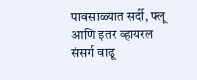पावसाळ्यात सर्दी, फ्लू आणि इतर व्हायरल संसर्ग वाढू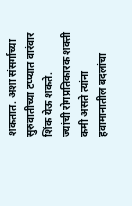शकतात. अशा संसर्गाच्या सुरुवातीच्या टप्प्यात वारंवार शिंक येऊ शकते.
ज्यांची रोगप्रतिकारक शक्ती कमी असते त्यांना हवामानातील बदलांचा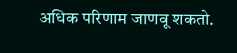अधिक परिणाम जाणवू शकतो.